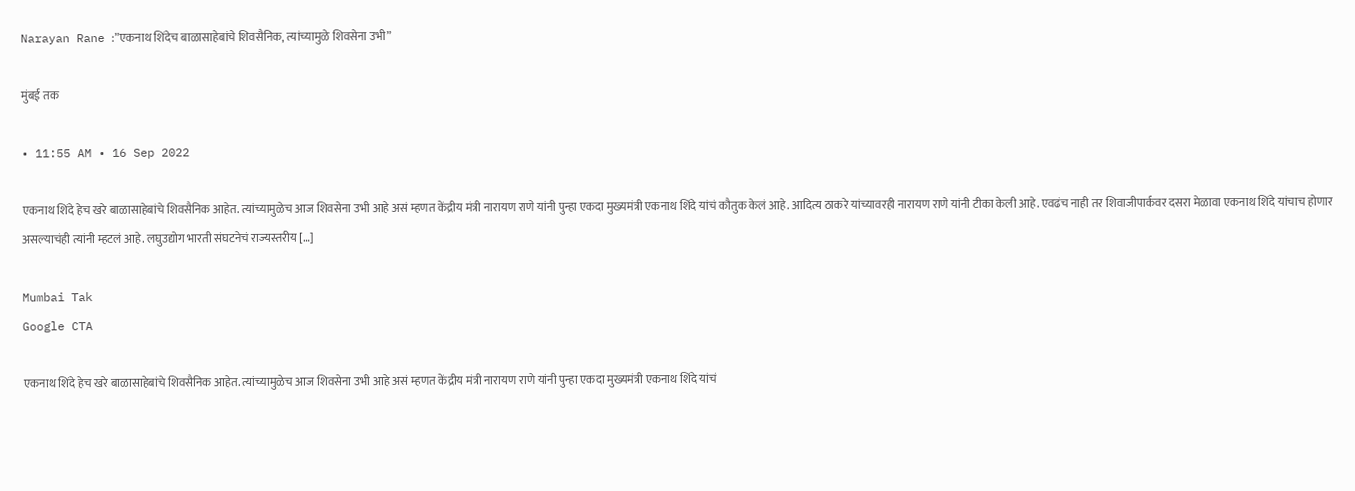Narayan Rane :”एकनाथ शिंदेच बाळासाहेबांचे शिवसैनिक, त्यांच्यामुळे शिवसेना उभी”

मुंबई तक

• 11:55 AM • 16 Sep 2022

एकनाथ शिंदे हेच खरे बाळासाहेबांचे शिवसैनिक आहेत. त्यांच्यामुळेच आज शिवसेना उभी आहे असं म्हणत केंद्रीय मंत्री नारायण राणे यांनी पुन्हा एकदा मुख्यमंत्री एकनाथ शिंदे यांचं कौतुक केलं आहे. आदित्य ठाकरे यांच्यावरही नारायण राणे यांनी टीका केली आहे. एवढंच नाही तर शिवाजीपार्कवर दसरा मेळावा एकनाथ शिंदे यांचाच होणार असल्याचंही त्यांनी म्हटलं आहे. लघुउद्योग भारती संघटनेचं राज्यस्तरीय […]

Mumbai Tak
Google CTA

एकनाथ शिंदे हेच खरे बाळासाहेबांचे शिवसैनिक आहेत. त्यांच्यामुळेच आज शिवसेना उभी आहे असं म्हणत केंद्रीय मंत्री नारायण राणे यांनी पुन्हा एकदा मुख्यमंत्री एकनाथ शिंदे यांचं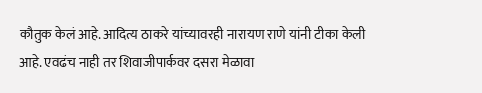कौतुक केलं आहे. आदित्य ठाकरे यांच्यावरही नारायण राणे यांनी टीका केली आहे. एवढंच नाही तर शिवाजीपार्कवर दसरा मेळावा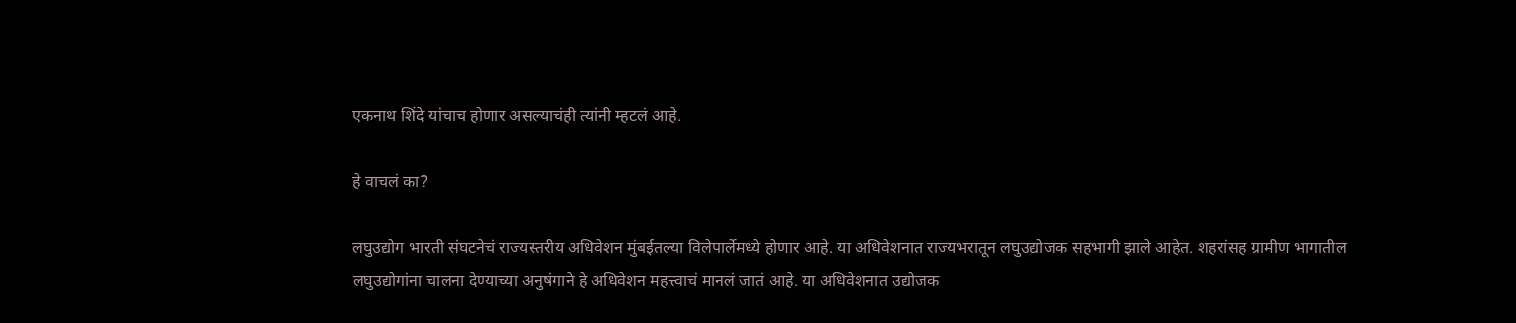एकनाथ शिंदे यांचाच होणार असल्याचंही त्यांनी म्हटलं आहे.

हे वाचलं का?

लघुउद्योग भारती संघटनेचं राज्यस्तरीय अधिवेशन मुंबईतल्या विलेपार्लेमध्ये होणार आहे. या अधिवेशनात राज्यभरातून लघुउद्योजक सहभागी झाले आहेत. शहरांसह ग्रामीण भागातील लघुउद्योगांना चालना देण्याच्या अनुषंगाने हे अधिवेशन महत्त्वाचं मानलं जातं आहे. या अधिवेशनात उद्योजक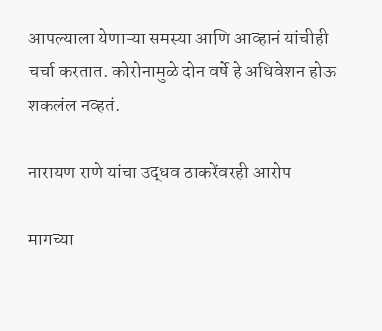आपल्याला येणाऱ्या समस्या आणि आव्हानं यांचीही चर्चा करतात. कोरोनामुळे दोन वर्षे हे अधिवेशन होऊ शकलंल नव्हतं.

नारायण राणे यांचा उद्धव ठाकरेंवरही आरोप

मागच्या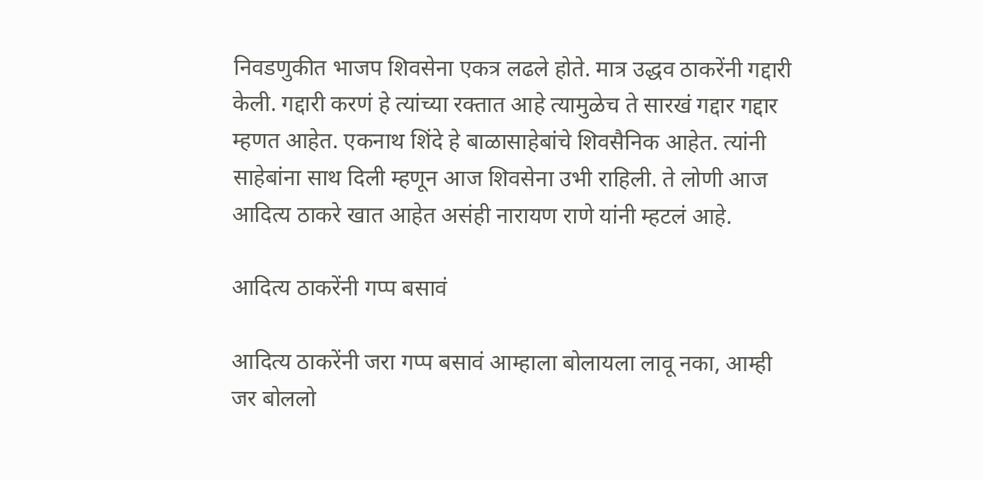निवडणुकीत भाजप शिवसेना एकत्र लढले होते. मात्र उद्धव ठाकरेंनी गद्दारी केली. गद्दारी करणं हे त्यांच्या रक्तात आहे त्यामुळेच ते सारखं गद्दार गद्दार म्हणत आहेत. एकनाथ शिंदे हे बाळासाहेबांचे शिवसैनिक आहेत. त्यांनी साहेबांना साथ दिली म्हणून आज शिवसेना उभी राहिली. ते लोणी आज आदित्य ठाकरे खात आहेत असंही नारायण राणे यांनी म्हटलं आहे.

आदित्य ठाकरेंनी गप्प बसावं

आदित्य ठाकरेंनी जरा गप्प बसावं आम्हाला बोलायला लावू नका, आम्ही जर बोललो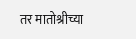तर मातोश्रीच्या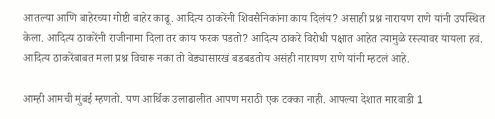आतल्या आणि बाहेरच्या गोष्टी बाहेर काढू. आदित्य ठाकरेंनी शिवसैनिकांना काय दिलंय? असाही प्रश्न नारायण राणे यांनी उपस्थित केला. आदित्य ठाकरेंनी राजीनामा दिला तर काय फरक पडतो? आदित्य ठाकरे विरोधी पक्षात आहेत त्यामुळे रस्त्यावर यायला हवं. आदित्य ठाकरेंबाबत मला प्रश्न विचारू नका तो वेड्यासारखं बडबडतोय असंही नारायण राणे यांनी म्हटलं आहे.

आम्ही आमची मुंबई म्हणतो. पण आर्थिक उलाढालीत आपण मराठी एक टक्का नाही. आपल्या देशात मारवाडी 1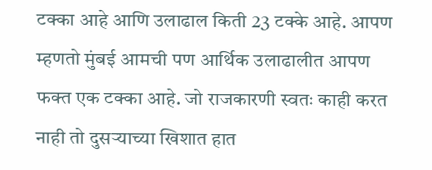टक्का आहे आणि उलाढाल किती 23 टक्के आहे. आपण म्हणतो मुंबई आमची पण आर्थिक उलाढालीत आपण फक्त एक टक्का आहे. जो राजकारणी स्वतः काही करत नाही तो दुसऱ्याच्या खिशात हात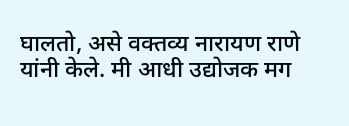घालतो, असे वक्तव्य नारायण राणे यांनी केले. मी आधी उद्योजक मग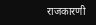राजकारणी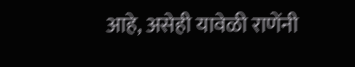आहे, असेही यावेळी राणेंनी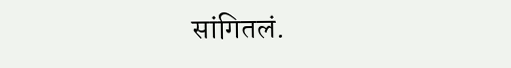सांगितलं.